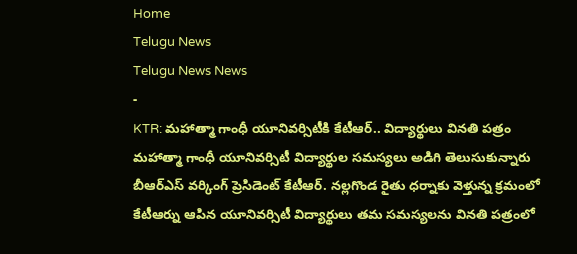Home
Telugu News
Telugu News News
-
KTR: మహాత్మా గాంధీ యూనివర్సిటీకి కేటీఆర్.. విద్యార్థులు వినతి పత్రం
మహాత్మా గాంధీ యూనివర్సిటీ విద్యార్థుల సమస్యలు అడిగి తెలుసుకున్నారు బీఆర్ఎస్ వర్కింగ్ ప్రెసిడెంట్ కేటీఆర్. నల్లగొండ రైతు ధర్నాకు వెళ్తున్న క్రమంలో కేటీఆర్ను ఆపిన యూనివర్సిటీ విద్యార్థులు తమ సమస్యలను వినతి పత్రంలో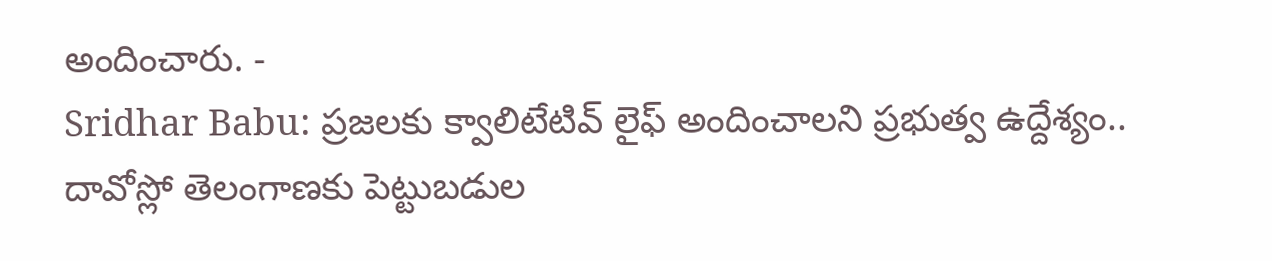అందించారు. -
Sridhar Babu: ప్రజలకు క్వాలిటేటివ్ లైఫ్ అందించాలని ప్రభుత్వ ఉద్దేశ్యం..
దావోస్లో తెలంగాణకు పెట్టుబడుల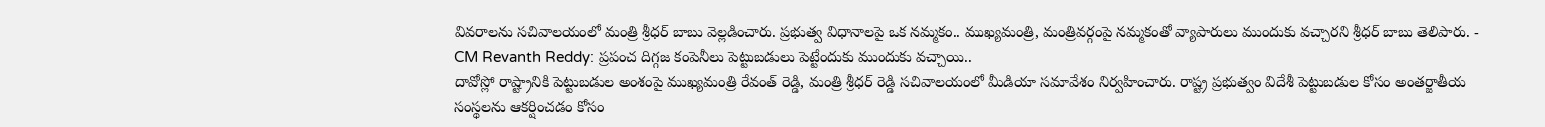వివరాలను సచివాలయంలో మంత్రి శ్రీధర్ బాబు వెల్లడించారు. ప్రభుత్వ విధానాలపై ఒక నమ్మకం.. ముఖ్యమంత్రి, మంత్రివర్గంపై నమ్మకంతో వ్యాపారులు ముందుకు వచ్చారని శ్రీధర్ బాబు తెలిపారు. -
CM Revanth Reddy: ప్రపంచ దిగ్గజ కంపెనీలు పెట్టుబడులు పెట్టేందుకు ముందుకు వచ్చాయి..
దావోస్లో రాష్ట్రానికి పెట్టుబడుల అంశంపై ముఖ్యమంత్రి రేవంత్ రెడ్డి, మంత్రి శ్రీధర్ రెడ్డి సచివాలయంలో మీడియా సమావేశం నిర్వహించారు. రాష్ట్ర ప్రభుత్వం విదేశీ పెట్టుబడుల కోసం అంతర్జాతీయ సంస్థలను ఆకర్షించడం కోసం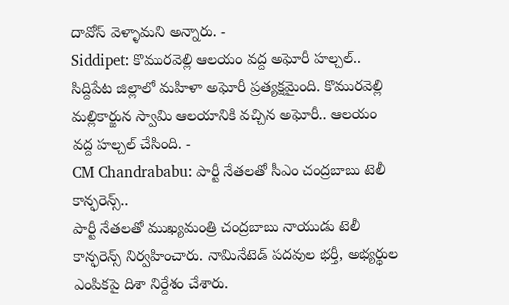దావోస్ వెళ్ళామని అన్నారు. -
Siddipet: కొమురవెల్లి ఆలయం వద్ద అఘోరీ హల్చల్..
సిద్దిపేట జిల్లాలో మహిళా అఘోరీ ప్రత్యక్షమైంది. కొమురవెల్లి మల్లికార్జున స్వామి ఆలయానికి వచ్చిన అఘోరీ.. ఆలయం వద్ద హల్చల్ చేసింది. -
CM Chandrababu: పార్టీ నేతలతో సీఎం చంద్రబాబు టెలీ కాన్ఫరెన్స్..
పార్టీ నేతలతో ముఖ్యమంత్రి చంద్రబాబు నాయుడు టెలీ కాన్ఫరెన్స్ నిర్వహించారు. నామినేటెడ్ పదవుల భర్తీ, అభ్యర్థుల ఎంపికపై దిశా నిర్దేశం చేశారు.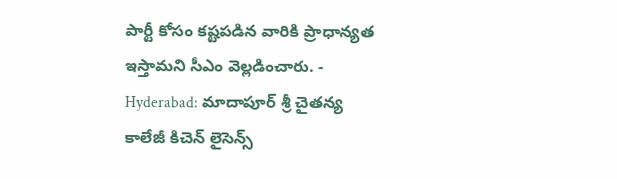పార్టీ కోసం కష్టపడిన వారికి ప్రాధాన్యత ఇస్తామని సీఎం వెల్లడించారు. -
Hyderabad: మాదాపూర్ శ్రీ చైతన్య కాలేజీ కిచెన్ లైసెన్స్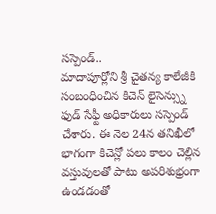సస్పెండ్..
మాదాపూర్లోని శ్రీ చైతన్య కాలేజీకి సంబంధించిన కిచెన్ లైసెన్స్ను ఫుడ్ సేఫ్టీ అధికారులు సస్పెండ్ చేశారు. ఈ నెల 24న తనిఖీలో భాగంగా కిచెన్లో పలు కాలం చెల్లిన వస్తువులతో పాటు అపరిశుభ్రంగా ఉండడంతో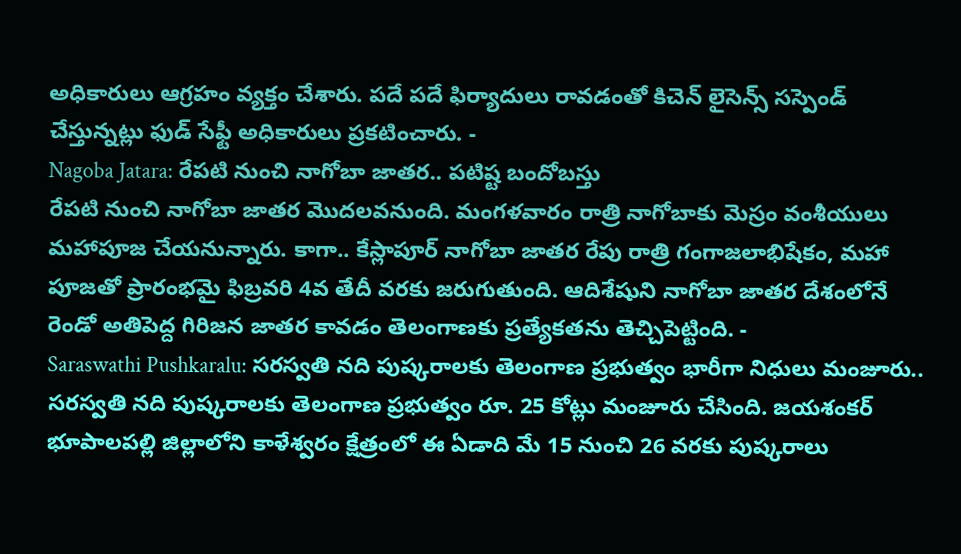అధికారులు ఆగ్రహం వ్యక్తం చేశారు. పదే పదే ఫిర్యాదులు రావడంతో కిచెన్ లైసెన్స్ సస్పెండ్ చేస్తున్నట్లు ఫుడ్ సేఫ్టీ అధికారులు ప్రకటించారు. -
Nagoba Jatara: రేపటి నుంచి నాగోబా జాతర.. పటిష్ట బందోబస్తు
రేపటి నుంచి నాగోబా జాతర మొదలవనుంది. మంగళవారం రాత్రి నాగోబాకు మెస్రం వంశీయులు మహాపూజ చేయనున్నారు. కాగా.. కేస్లాపూర్ నాగోబా జాతర రేపు రాత్రి గంగాజలాభిషేకం, మహా పూజతో ప్రారంభమై ఫిబ్రవరి 4వ తేదీ వరకు జరుగుతుంది. ఆదిశేషుని నాగోబా జాతర దేశంలోనే రెండో అతిపెద్ద గిరిజన జాతర కావడం తెలంగాణకు ప్రత్యేకతను తెచ్చిపెట్టింది. -
Saraswathi Pushkaralu: సరస్వతి నది పుష్కరాలకు తెలంగాణ ప్రభుత్వం భారీగా నిధులు మంజూరు..
సరస్వతి నది పుష్కరాలకు తెలంగాణ ప్రభుత్వం రూ. 25 కోట్లు మంజూరు చేసింది. జయశంకర్ భూపాలపల్లి జిల్లాలోని కాళేశ్వరం క్షేత్రంలో ఈ ఏడాది మే 15 నుంచి 26 వరకు పుష్కరాలు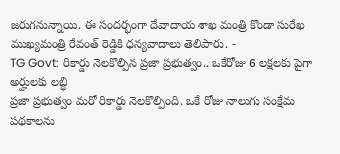జరుగనున్నాయి. ఈ సందర్భంగా దేవాదాయ శాఖ మంత్రి కొండా సురేఖ ముఖ్యమంత్రి రేవంత్ రెడ్డికి ధన్యవాదాలు తెలిపారు. -
TG Govt: రికార్డు నెలకొల్పిన ప్రజా ప్రభుత్వం.. ఒకేరోజు 6 లక్షలకు పైగా అర్హులకు లబ్ధి
ప్రజా ప్రభుత్వం మరో రికార్డు నెలకొల్పింది. ఒకే రోజు నాలుగు సంక్షేమ పథకాలను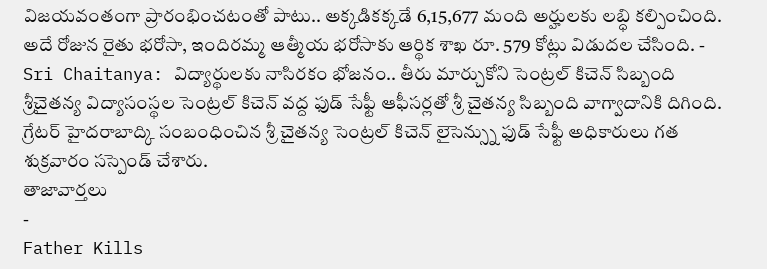విజయవంతంగా ప్రారంభించటంతో పాటు.. అక్కడికక్కడే 6,15,677 మంది అర్హులకు లబ్ధి కల్పించింది. అదే రోజున రైతు భరోసా, ఇందిరమ్మ ఆత్మీయ భరోసాకు ఆర్థిక శాఖ రూ. 579 కోట్లు విడుదల చేసింది. -
Sri Chaitanya: విద్యార్థులకు నాసిరకం భోజనం.. తీరు మార్చుకోని సెంట్రల్ కిచెన్ సిబ్బంది
శ్రీచైతన్య విద్యాసంస్థల సెంట్రల్ కిచెన్ వద్ద ఫుడ్ సేఫ్టీ ఆఫీసర్లతో శ్రీ చైతన్య సిబ్బంది వాగ్వాదానికి దిగింది. గ్రేటర్ హైదరాబాద్కి సంబంధించిన శ్రీ చైతన్య సెంట్రల్ కిచెన్ లైసెన్స్ను ఫుడ్ సేఫ్టీ అధికారులు గత శుక్రవారం సస్పెండ్ చేశారు.
తాజావార్తలు
-
Father Kills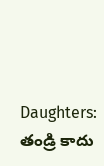Daughters: తండ్రి కాదు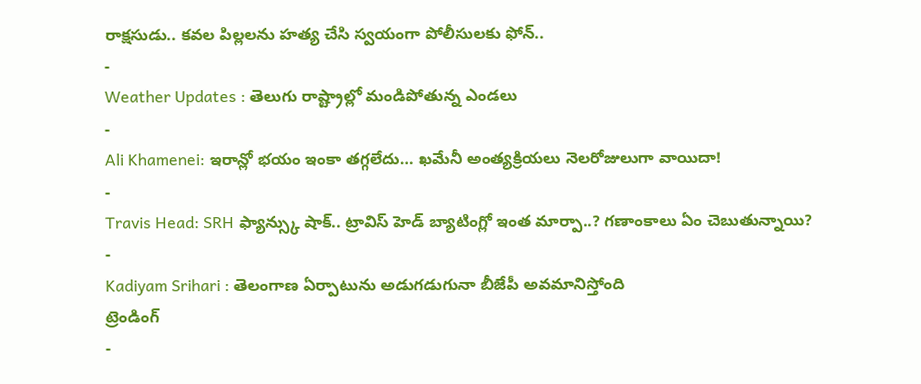రాక్షసుడు.. కవల పిల్లలను హత్య చేసి స్వయంగా పోలీసులకు ఫోన్..
-
Weather Updates : తెలుగు రాష్ట్రాల్లో మండిపోతున్న ఎండలు
-
Ali Khamenei: ఇరాన్లో భయం ఇంకా తగ్గలేదు… ఖమేనీ అంత్యక్రియలు నెలరోజులుగా వాయిదా!
-
Travis Head: SRH ఫ్యాన్స్కు షాక్.. ట్రావిస్ హెడ్ బ్యాటింగ్లో ఇంత మార్పా..? గణాంకాలు ఏం చెబుతున్నాయి?
-
Kadiyam Srihari : తెలంగాణ ఏర్పాటును అడుగడుగునా బీజేపీ అవమానిస్తోంది
ట్రెండింగ్
-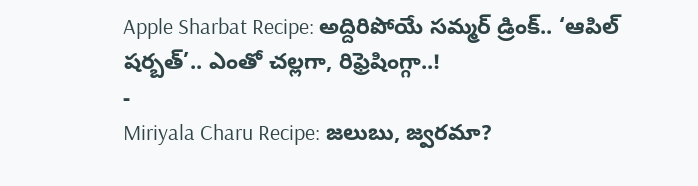Apple Sharbat Recipe: అద్దిరిపోయే సమ్మర్ డ్రింక్.. ‘ఆపిల్ షర్బత్’.. ఎంతో చల్లగా, రిఫ్రెషింగ్గా..!
-
Miriyala Charu Recipe: జలుబు, జ్వరమా?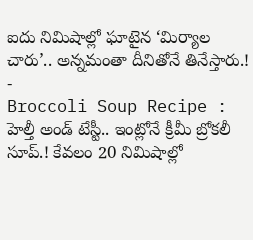ఐదు నిమిషాల్లో ఘాటైన ‘మిర్యాల చారు’.. అన్నమంతా దీనితోనే తినేస్తారు.!
-
Broccoli Soup Recipe : హెల్తీ అండ్ టేస్టీ.. ఇంట్లోనే క్రీమీ బ్రోకలీ సూప్.! కేవలం 20 నిమిషాల్లో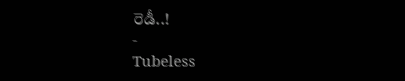రెడీ..!
-
Tubeless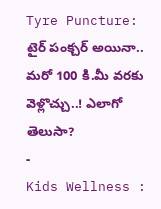Tyre Puncture: టైర్ పంక్చర్ అయినా.. మరో 100 కి.మీ వరకు వెళ్లొచ్చు..! ఎలాగో తెలుసా?
-
Kids Wellness :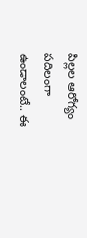పిల్లల ఆరోగ్యం పదిలంగా ఉండాలంటే.. ఈ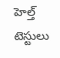హెల్త్ టెస్టులు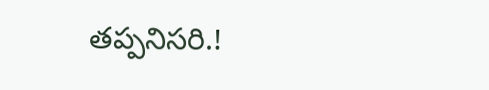తప్పనిసరి.!